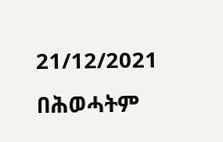21/12/2021
በሕወሓትም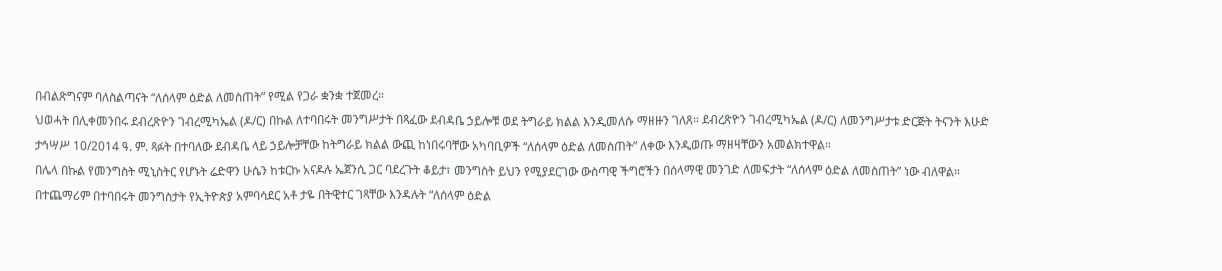በብልጽግናም ባለስልጣናት “ለሰላም ዕድል ለመስጠት” የሚል የጋራ ቋንቋ ተጀመረ።
ህወሓት በሊቀመንበሩ ደብረጽዮን ገብረሚካኤል (ዶ/ር) በኩል ለተባበሩት መንግሥታት በጻፈው ደብዳቤ ኃይሎቹ ወደ ትግራይ ክልል እንዲመለሱ ማዘዙን ገለጸ። ደብረጽዮን ገብረሚካኤል (ዶ/ር) ለመንግሥታቱ ድርጅት ትናንት እሁድ ታኅሣሥ 10/2014 ዓ. ም. ጻፉት በተባለው ደብዳቤ ላይ ኃይሎቻቸው ከትግራይ ክልል ውጪ ከነበሩባቸው አካባቢዎች “ለሰላም ዕድል ለመስጠት” ለቀው እንዲወጡ ማዘዛቸውን አመልክተዋል።
በሌላ በኩል የመንግስት ሚኒስትር የሆኑት ሬድዋን ሁሴን ከቱርኩ አናዶሉ ኤጀንሲ ጋር ባደረጉት ቆይታ፣ መንግስት ይህን የሚያደርገው ውስጣዊ ችግሮችን በሰላማዊ መንገድ ለመፍታት “ለሰላም ዕድል ለመስጠት” ነው ብለዋል።
በተጨማሪም በተባበሩት መንግስታት የኢትዮጵያ አምባሳደር አቶ ታዬ በትዊተር ገጻቸው እንዳሉት “ለሰላም ዕድል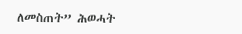ለመስጠት” ሕወሓት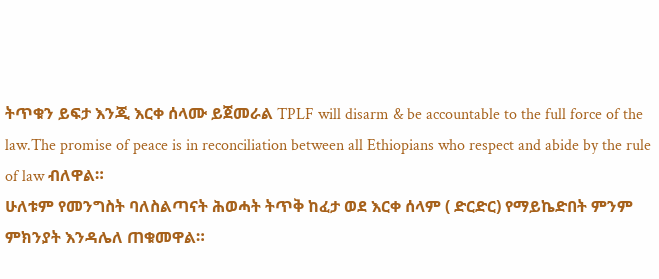ትጥቁን ይፍታ እንጂ እርቀ ሰላሙ ይጀመራል TPLF will disarm & be accountable to the full force of the law.The promise of peace is in reconciliation between all Ethiopians who respect and abide by the rule of law ብለዋል።
ሁለቱም የመንግስት ባለስልጣናት ሕወሓት ትጥቅ ከፈታ ወደ እርቀ ሰላም ( ድርድር) የማይኬድበት ምንም ምክንያት እንዳሌለ ጠቁመዋል።